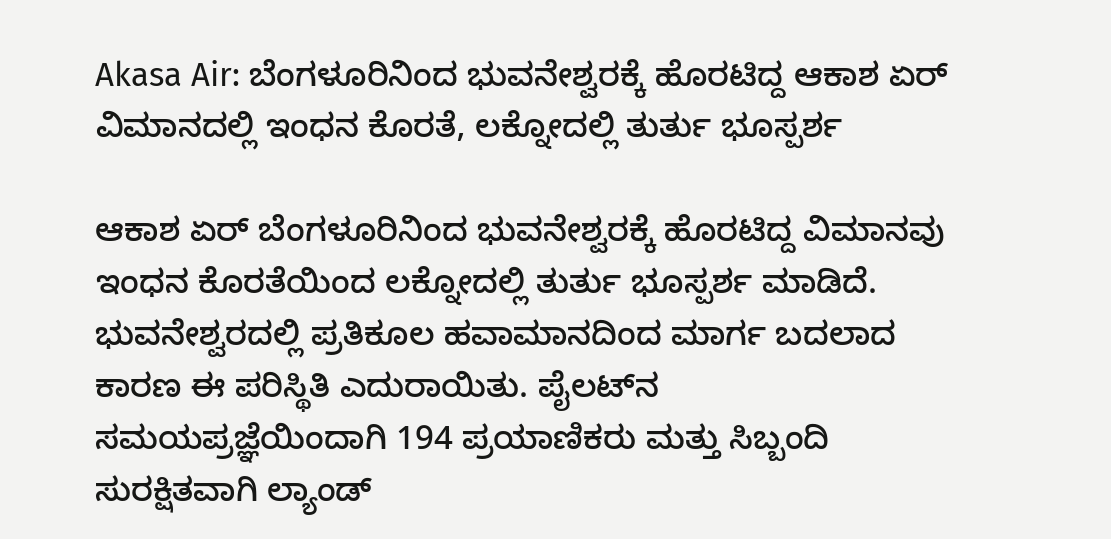Akasa Air: ಬೆಂಗಳೂರಿನಿಂದ ಭುವನೇಶ್ವರಕ್ಕೆ ಹೊರಟಿದ್ದ ಆಕಾಶ ಏರ್ ವಿಮಾನದಲ್ಲಿ ಇಂಧನ ಕೊರತೆ, ಲಕ್ನೋದಲ್ಲಿ ತುರ್ತು ಭೂಸ್ಪರ್ಶ

ಆಕಾಶ ಏರ್ ಬೆಂಗಳೂರಿನಿಂದ ಭುವನೇಶ್ವರಕ್ಕೆ ಹೊರಟಿದ್ದ ವಿಮಾನವು ಇಂಧನ ಕೊರತೆಯಿಂದ ಲಕ್ನೋದಲ್ಲಿ ತುರ್ತು ಭೂಸ್ಪರ್ಶ ಮಾಡಿದೆ. ಭುವನೇಶ್ವರದಲ್ಲಿ ಪ್ರತಿಕೂಲ ಹವಾಮಾನದಿಂದ ಮಾರ್ಗ ಬದಲಾದ ಕಾರಣ ಈ ಪರಿಸ್ಥಿತಿ ಎದುರಾಯಿತು. ಪೈಲಟ್‌ನ ಸಮಯಪ್ರಜ್ಞೆಯಿಂದಾಗಿ 194 ಪ್ರಯಾಣಿಕರು ಮತ್ತು ಸಿಬ್ಬಂದಿ ಸುರಕ್ಷಿತವಾಗಿ ಲ್ಯಾಂಡ್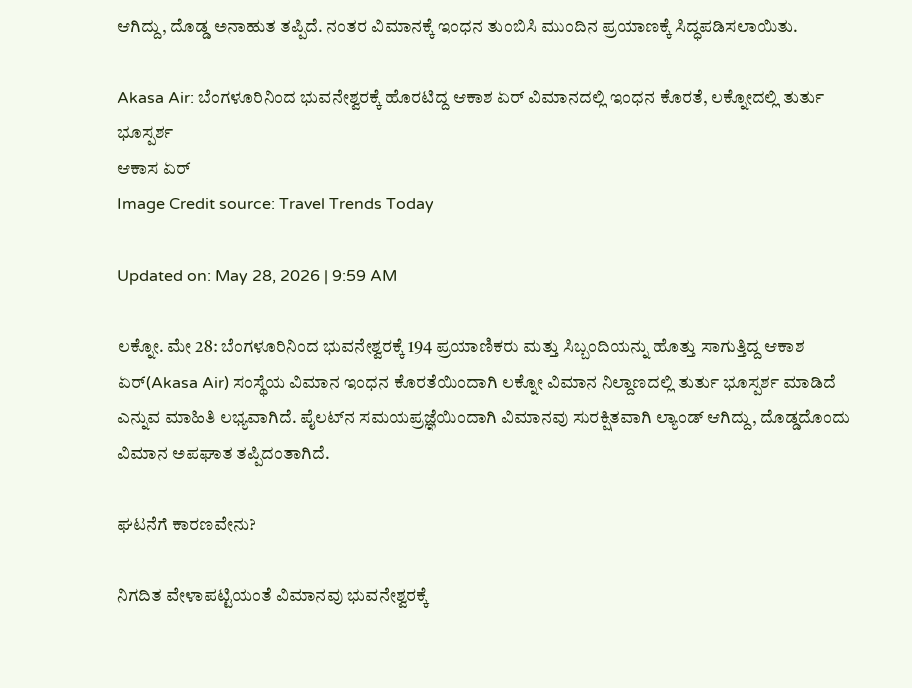ಆಗಿದ್ದು, ದೊಡ್ಡ ಅನಾಹುತ ತಪ್ಪಿದೆ. ನಂತರ ವಿಮಾನಕ್ಕೆ ಇಂಧನ ತುಂಬಿಸಿ ಮುಂದಿನ ಪ್ರಯಾಣಕ್ಕೆ ಸಿದ್ಧಪಡಿಸಲಾಯಿತು.

Akasa Air: ಬೆಂಗಳೂರಿನಿಂದ ಭುವನೇಶ್ವರಕ್ಕೆ ಹೊರಟಿದ್ದ ಆಕಾಶ ಏರ್ ವಿಮಾನದಲ್ಲಿ ಇಂಧನ ಕೊರತೆ, ಲಕ್ನೋದಲ್ಲಿ ತುರ್ತು ಭೂಸ್ಪರ್ಶ
ಆಕಾಸ ಏರ್
Image Credit source: Travel Trends Today

Updated on: May 28, 2026 | 9:59 AM

ಲಕ್ನೋ. ಮೇ 28: ಬೆಂಗಳೂರಿನಿಂದ ಭುವನೇಶ್ವರಕ್ಕೆ 194 ಪ್ರಯಾಣಿಕರು ಮತ್ತು ಸಿಬ್ಬಂದಿಯನ್ನು ಹೊತ್ತು ಸಾಗುತ್ತಿದ್ದ ಆಕಾಶ ಏರ್(Akasa Air) ಸಂಸ್ಥೆಯ ವಿಮಾನ ಇಂಧನ ಕೊರತೆಯಿಂದಾಗಿ ಲಕ್ನೋ ವಿಮಾನ ನಿಲ್ದಾಣದಲ್ಲಿ ತುರ್ತು ಭೂಸ್ಪರ್ಶ ಮಾಡಿದೆ ಎನ್ನುವ ಮಾಹಿತಿ ಲಭ್ಯವಾಗಿದೆ. ಪೈಲಟ್‌ನ ಸಮಯಪ್ರಜ್ಞೆಯಿಂದಾಗಿ ವಿಮಾನವು ಸುರಕ್ಷಿತವಾಗಿ ಲ್ಯಾಂಡ್ ಆಗಿದ್ದು, ದೊಡ್ಡದೊಂದು ವಿಮಾನ ಅಪಘಾತ ತಪ್ಪಿದಂತಾಗಿದೆ.

ಘಟನೆಗೆ ಕಾರಣವೇನು?

ನಿಗದಿತ ವೇಳಾಪಟ್ಟಿಯಂತೆ ವಿಮಾನವು ಭುವನೇಶ್ವರಕ್ಕೆ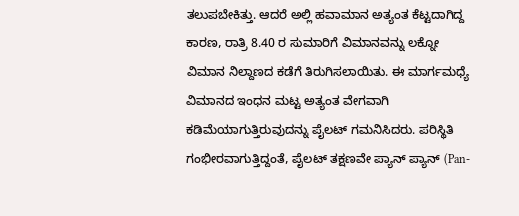ತಲುಪಬೇಕಿತ್ತು. ಆದರೆ ಅಲ್ಲಿ ಹವಾಮಾನ ಅತ್ಯಂತ ಕೆಟ್ಟದಾಗಿದ್ದ ಕಾರಣ, ರಾತ್ರಿ 8.40 ರ ಸುಮಾರಿಗೆ ವಿಮಾನವನ್ನು ಲಕ್ನೋ ವಿಮಾನ ನಿಲ್ದಾಣದ ಕಡೆಗೆ ತಿರುಗಿಸಲಾಯಿತು. ಈ ಮಾರ್ಗಮಧ್ಯೆ ವಿಮಾನದ ಇಂಧನ ಮಟ್ಟ ಅತ್ಯಂತ ವೇಗವಾಗಿ ಕಡಿಮೆಯಾಗುತ್ತಿರುವುದನ್ನು ಪೈಲಟ್ ಗಮನಿಸಿದರು. ಪರಿಸ್ಥಿತಿ ಗಂಭೀರವಾಗುತ್ತಿದ್ದಂತೆ, ಪೈಲಟ್ ತಕ್ಷಣವೇ ಪ್ಯಾನ್ ಪ್ಯಾನ್ (Pan-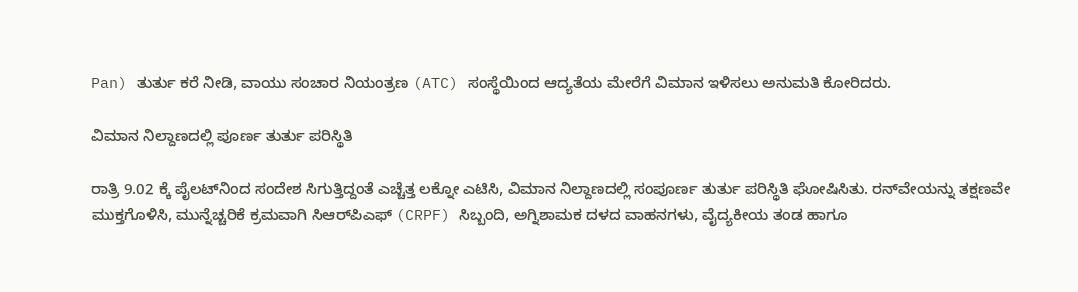Pan) ತುರ್ತು ಕರೆ ನೀಡಿ, ವಾಯು ಸಂಚಾರ ನಿಯಂತ್ರಣ (ATC) ಸಂಸ್ಥೆಯಿಂದ ಆದ್ಯತೆಯ ಮೇರೆಗೆ ವಿಮಾನ ಇಳಿಸಲು ಅನುಮತಿ ಕೋರಿದರು.

ವಿಮಾನ ನಿಲ್ದಾಣದಲ್ಲಿ ಪೂರ್ಣ ತುರ್ತು ಪರಿಸ್ಥಿತಿ

ರಾತ್ರಿ 9.02 ಕ್ಕೆ ಪೈಲಟ್‌ನಿಂದ ಸಂದೇಶ ಸಿಗುತ್ತಿದ್ದಂತೆ ಎಚ್ಚೆತ್ತ ಲಕ್ನೋ ಎಟಿಸಿ, ವಿಮಾನ ನಿಲ್ದಾಣದಲ್ಲಿ ಸಂಪೂರ್ಣ ತುರ್ತು ಪರಿಸ್ಥಿತಿ ಘೋಷಿಸಿತು. ರನ್‌ವೇಯನ್ನು ತಕ್ಷಣವೇ ಮುಕ್ತಗೊಳಿಸಿ, ಮುನ್ನೆಚ್ಚರಿಕೆ ಕ್ರಮವಾಗಿ ಸಿಆರ್‌ಪಿಎಫ್ (CRPF) ಸಿಬ್ಬಂದಿ, ಅಗ್ನಿಶಾಮಕ ದಳದ ವಾಹನಗಳು, ವೈದ್ಯಕೀಯ ತಂಡ ಹಾಗೂ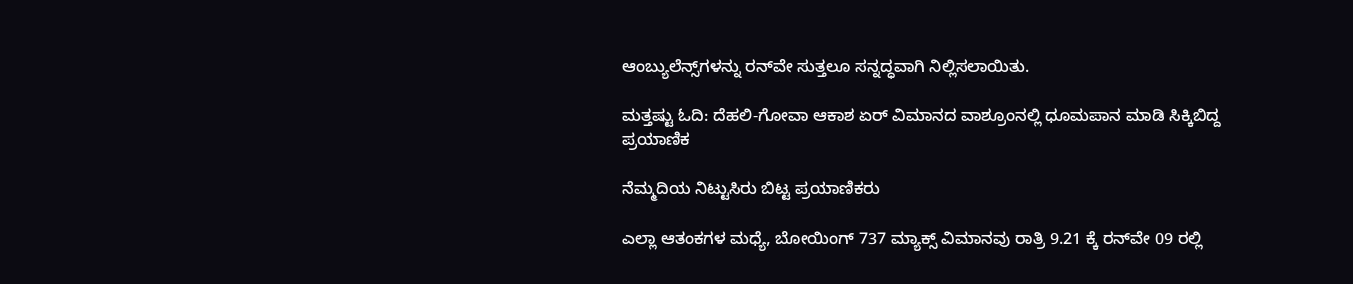ಆಂಬ್ಯುಲೆನ್ಸ್‌ಗಳನ್ನು ರನ್‌ವೇ ಸುತ್ತಲೂ ಸನ್ನದ್ಧವಾಗಿ ನಿಲ್ಲಿಸಲಾಯಿತು.

ಮತ್ತಷ್ಟು ಓದಿ: ದೆಹಲಿ-ಗೋವಾ ಆಕಾಶ ಏರ್ ವಿಮಾನದ ವಾಶ್ರೂಂನಲ್ಲಿ ಧೂಮಪಾನ ಮಾಡಿ ಸಿಕ್ಕಿಬಿದ್ದ ಪ್ರಯಾಣಿಕ

ನೆಮ್ಮದಿಯ ನಿಟ್ಟುಸಿರು ಬಿಟ್ಟ ಪ್ರಯಾಣಿಕರು

ಎಲ್ಲಾ ಆತಂಕಗಳ ಮಧ್ಯೆ, ಬೋಯಿಂಗ್ 737 ಮ್ಯಾಕ್ಸ್ ವಿಮಾನವು ರಾತ್ರಿ 9.21 ಕ್ಕೆ ರನ್‌ವೇ 09 ರಲ್ಲಿ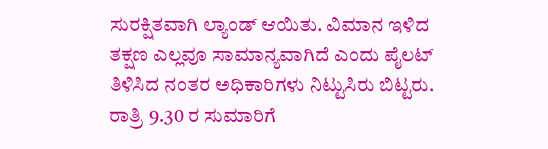ಸುರಕ್ಷಿತವಾಗಿ ಲ್ಯಾಂಡ್ ಆಯಿತು. ವಿಮಾನ ಇಳಿದ ತಕ್ಷಣ ಎಲ್ಲವೂ ಸಾಮಾನ್ಯವಾಗಿದೆ ಎಂದು ಪೈಲಟ್ ತಿಳಿಸಿದ ನಂತರ ಅಧಿಕಾರಿಗಳು ನಿಟ್ಟುಸಿರು ಬಿಟ್ಟರು. ರಾತ್ರಿ 9.30 ರ ಸುಮಾರಿಗೆ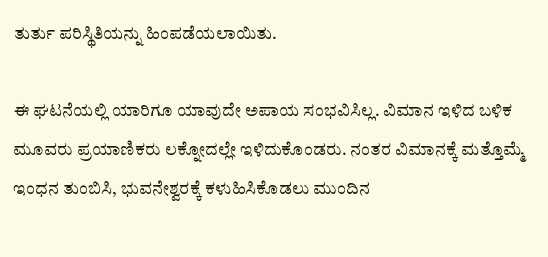ತುರ್ತು ಪರಿಸ್ಥಿತಿಯನ್ನು ಹಿಂಪಡೆಯಲಾಯಿತು.

ಈ ಘಟನೆಯಲ್ಲಿ ಯಾರಿಗೂ ಯಾವುದೇ ಅಪಾಯ ಸಂಭವಿಸಿಲ್ಲ. ವಿಮಾನ ಇಳಿದ ಬಳಿಕ ಮೂವರು ಪ್ರಯಾಣಿಕರು ಲಕ್ನೋದಲ್ಲೇ ಇಳಿದುಕೊಂಡರು. ನಂತರ ವಿಮಾನಕ್ಕೆ ಮತ್ತೊಮ್ಮೆ ಇಂಧನ ತುಂಬಿಸಿ, ಭುವನೇಶ್ವರಕ್ಕೆ ಕಳುಹಿಸಿಕೊಡಲು ಮುಂದಿನ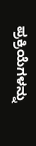ಪ್ರಕ್ರಿಯೆಗಳನ್ನು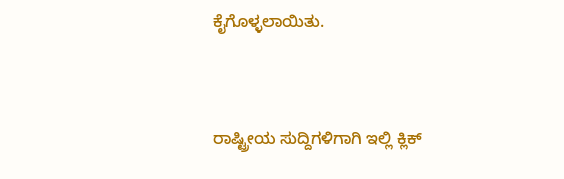ಕೈಗೊಳ್ಳಲಾಯಿತು.



ರಾಷ್ಟ್ರೀಯ ಸುದ್ದಿಗಳಿಗಾಗಿ ಇಲ್ಲಿ ಕ್ಲಿಕ್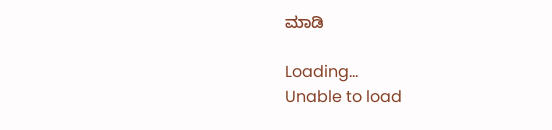ಮಾಡಿ

Loading...
Unable to load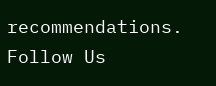recommendations.
Follow Us